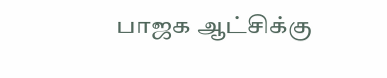பாஜக ஆட்சிக்கு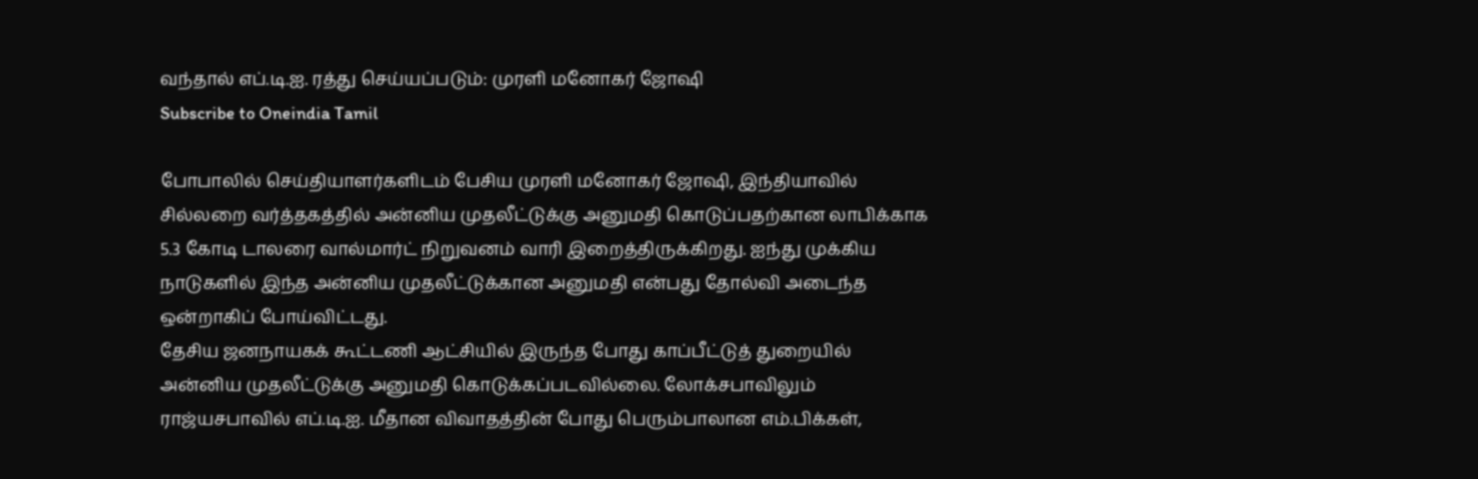வந்தால் எப்.டி.ஐ. ரத்து செய்யப்படும்: முரளி மனோகர் ஜோஷி
Subscribe to Oneindia Tamil

போபாலில் செய்தியாளர்களிடம் பேசிய முரளி மனோகர் ஜோஷி, இந்தியாவில் சில்லறை வர்த்தகத்தில் அன்னிய முதலீட்டுக்கு அனுமதி கொடுப்பதற்கான லாபிக்காக 5.3 கோடி டாலரை வால்மார்ட் நிறுவனம் வாரி இறைத்திருக்கிறது. ஐந்து முக்கிய நாடுகளில் இந்த அன்னிய முதலீட்டுக்கான அனுமதி என்பது தோல்வி அடைந்த ஒன்றாகிப் போய்விட்டது.
தேசிய ஜனநாயகக் கூட்டணி ஆட்சியில் இருந்த போது காப்பீட்டுத் துறையில் அன்னிய முதலீட்டுக்கு அனுமதி கொடுக்கப்படவில்லை. லோக்சபாவிலும் ராஜ்யசபாவில் எப்.டி.ஐ. மீதான விவாதத்தின் போது பெரும்பாலான எம்.பிக்கள்,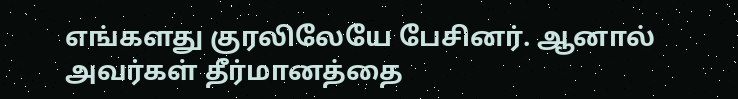எங்களது குரலிலேயே பேசினர். ஆனால் அவர்கள் தீர்மானத்தை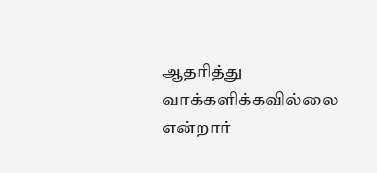ஆதரித்து வாக்களிக்கவில்லை என்றார்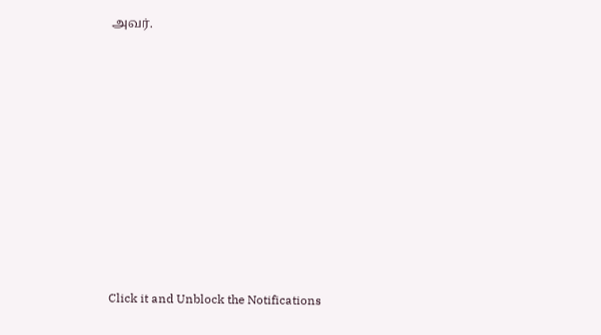அவர்.












Click it and Unblock the Notifications